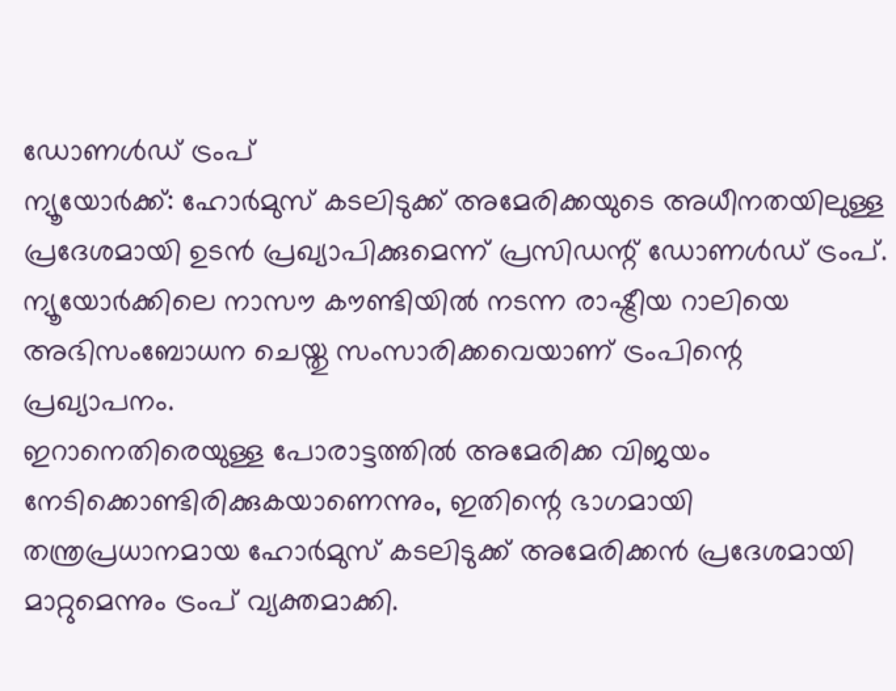ഡോണൾഡ് ട്രംപ്
ന്യൂയോർക്ക്: ഹോർമുസ് കടലിടുക്ക് അമേരിക്കയുടെ അധീനതയിലുള്ള പ്രദേശമായി ഉടൻ പ്രഖ്യാപിക്കുമെന്ന് പ്രസിഡന്റ് ഡോണൾഡ് ട്രംപ്. ന്യൂയോർക്കിലെ നാസൗ കൗണ്ടിയിൽ നടന്ന രാഷ്ട്രീയ റാലിയെ അഭിസംബോധന ചെയ്തു സംസാരിക്കവെയാണ് ട്രംപിന്റെ പ്രഖ്യാപനം.
ഇറാനെതിരെയുള്ള പോരാട്ടത്തിൽ അമേരിക്ക വിജയം നേടിക്കൊണ്ടിരിക്കുകയാണെന്നും, ഇതിന്റെ ഭാഗമായി തന്ത്രപ്രധാനമായ ഹോർമുസ് കടലിടുക്ക് അമേരിക്കൻ പ്രദേശമായി മാറ്റുമെന്നും ട്രംപ് വ്യക്തമാക്കി.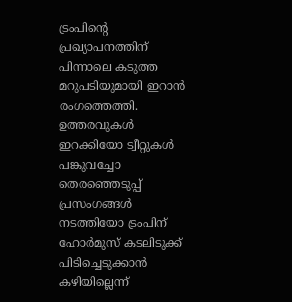ട്രംപിന്റെ പ്രഖ്യാപനത്തിന് പിന്നാലെ കടുത്ത മറുപടിയുമായി ഇറാൻ രംഗത്തെത്തി. ഉത്തരവുകൾ ഇറക്കിയോ ട്വീറ്റുകൾ പങ്കുവച്ചോ തെരഞ്ഞെടുപ്പ് പ്രസംഗങ്ങൾ നടത്തിയോ ട്രംപിന് ഹോർമുസ് കടലിടുക്ക് പിടിച്ചെടുക്കാൻ കഴിയില്ലെന്ന്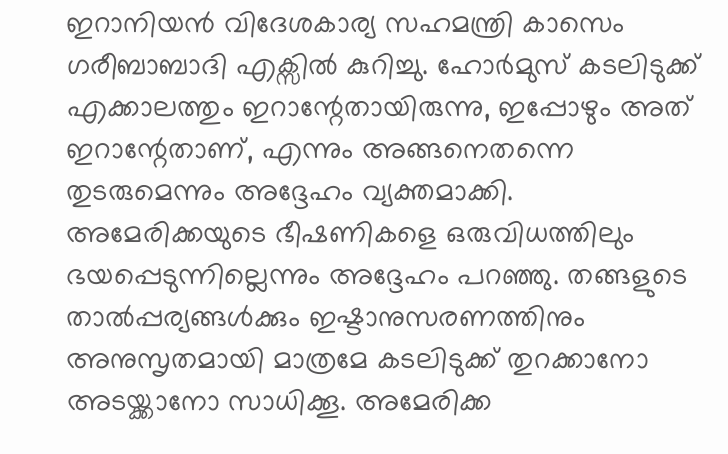ഇറാനിയൻ വിദേശകാര്യ സഹമന്ത്രി കാസെം ഗരീബാബാദി എക്സിൽ കുറിച്ചു. ഹോർമുസ് കടലിടുക്ക് എക്കാലത്തും ഇറാന്റേതായിരുന്നു, ഇപ്പോഴും അത് ഇറാന്റേതാണ്, എന്നും അങ്ങനെതന്നെ തുടരുമെന്നും അദ്ദേഹം വ്യക്തമാക്കി.
അമേരിക്കയുടെ ഭീഷണികളെ ഒരുവിധത്തിലും ഭയപ്പെടുന്നില്ലെന്നും അദ്ദേഹം പറഞ്ഞു. തങ്ങളുടെ താൽപ്പര്യങ്ങൾക്കും ഇഷ്ടാനുസരണത്തിനും അനുസൃതമായി മാത്രമേ കടലിടുക്ക് തുറക്കാനോ അടയ്ക്കാനോ സാധിക്കൂ. അമേരിക്ക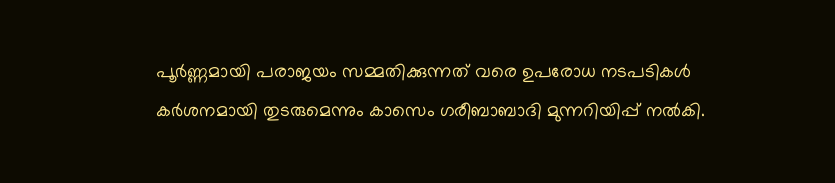പൂർണ്ണമായി പരാജയം സമ്മതിക്കുന്നത് വരെ ഉപരോധ നടപടികൾ കർശനമായി തുടരുമെന്നും കാസെം ഗരീബാബാദി മുന്നറിയിപ്പ് നൽകി.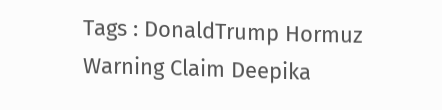Tags : DonaldTrump Hormuz Warning Claim Deepika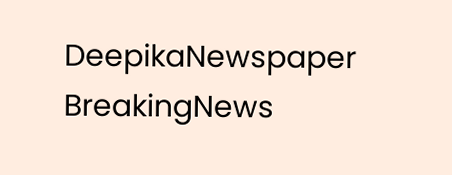DeepikaNewspaper BreakingNews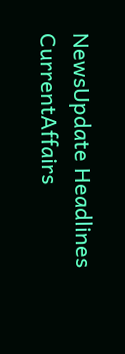NewsUpdate Headlines CurrentAffairs